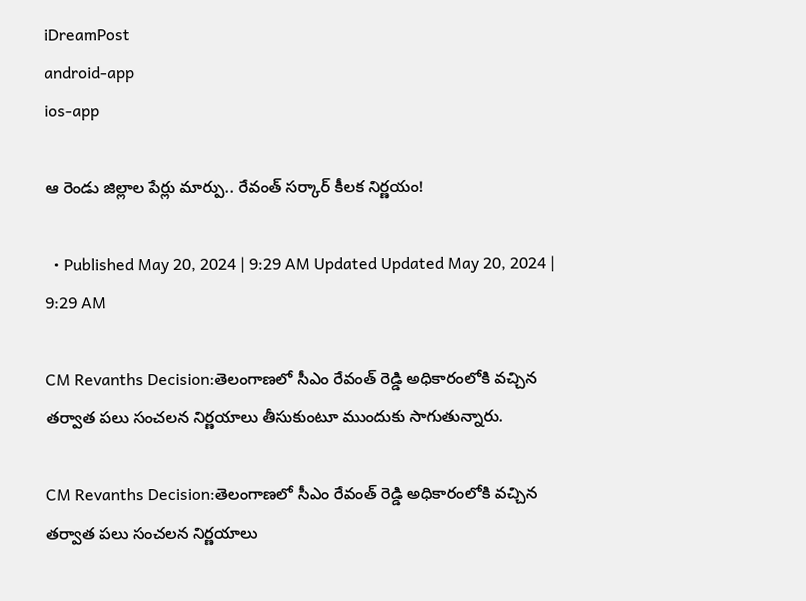iDreamPost
android-app
ios-app

ఆ రెండు జిల్లాల పేర్లు మార్పు.. రేవంత్ సర్కార్ కీలక నిర్ణయం!

  • Published May 20, 2024 | 9:29 AM Updated Updated May 20, 2024 | 9:29 AM

CM Revanths Decision:తెలంగాణలో సీఎం రేవంత్ రెడ్డి అధికారంలోకి వచ్చిన తర్వాత పలు సంచలన నిర్ణయాలు తీసుకుంటూ ముందుకు సాగుతున్నారు.

CM Revanths Decision:తెలంగాణలో సీఎం రేవంత్ రెడ్డి అధికారంలోకి వచ్చిన తర్వాత పలు సంచలన నిర్ణయాలు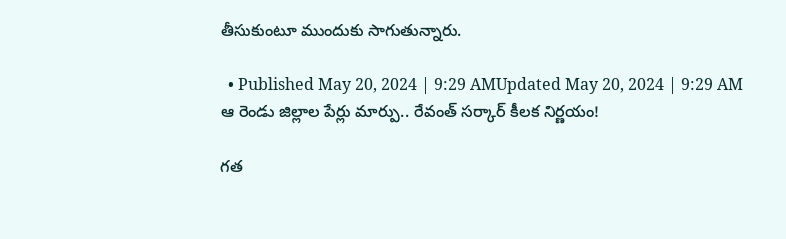తీసుకుంటూ ముందుకు సాగుతున్నారు.

  • Published May 20, 2024 | 9:29 AMUpdated May 20, 2024 | 9:29 AM
ఆ రెండు జిల్లాల పేర్లు మార్పు.. రేవంత్ సర్కార్ కీలక నిర్ణయం!

గత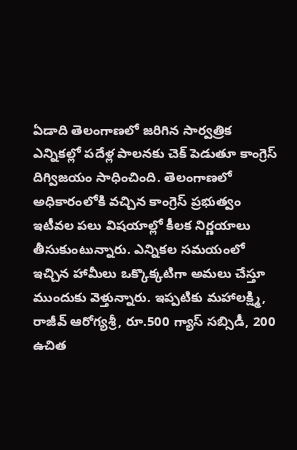ఏడాది తెలంగాణలో జరిగిన సార్వత్రిక ఎన్నికల్లో పదేళ్ల పాలనకు చెక్ పెడుతూ కాంగ్రెస్ దిగ్విజయం సాధించింది. తెలంగాణలో అధికారంలోకి వచ్చిన కాంగ్రెస్ ప్రభుత్వం ఇటీవల పలు విషయాల్లో కీలక నిర్ణయాలు తీసుకుంటున్నారు. ఎన్నికల సమయంలో ఇచ్చిన హామీలు ఒక్కొక్కటిగా అమలు చేస్తూ ముందుకు వెళ్తున్నారు. ఇప్పటికు మహాలక్ష్మి, రాజీవ్ ఆరోగ్యశ్రీ, రూ.500 గ్యాస్ సబ్సిడీ, 200 ఉచిత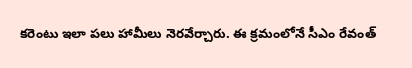కరెంటు ఇలా పలు హామీలు నెరవేర్చారు. ఈ క్రమంలోనే సీఎం రేవంత్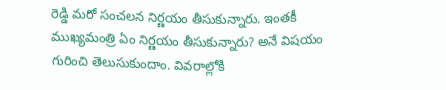రెడ్డి మరో సంచలన నిర్ణయం తీసుకున్నారు. ఇంతకీ ముఖ్యమంత్రి ఏం నిర్ణయం తీసుకున్నారు? అనే విషయం గురించి తెలుసుకుందాం. వివరాల్లోకి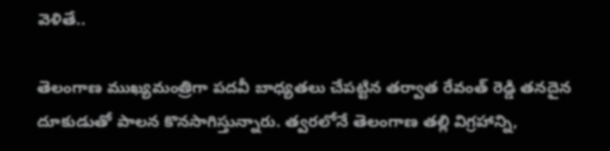వెళితే..

తెలంగాణ ముఖ్యమంత్రిగా పదవీ బాధ్యతలు చేపట్టిన తర్వాత రేవంత్ రెడ్డి తనదైన దూకుడుతో పాలన కొనసాగిస్తున్నారు. త్వరలోనే తెలంగాణ తల్లి విగ్రహాన్ని,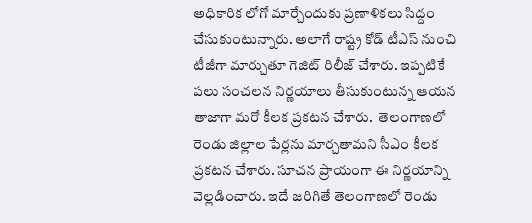అధికారిక లోగో మార్చేందుకు ప్రణాళికలు సిద్దం చేసుకుంటున్నారు. అలాగే రాష్ట్ర కోడ్ టీఎస్ నుంచి టీజీగా మార్చుతూ గెజిట్ రిలీజ్ చేశారు. ఇప్పటికే పలు సంచలన నిర్ణయాలు తీసుకుంటున్న ఆయన తాజాగా మరో కీలక ప్రకటన చేశారు.  తెలంగాణలో రెండు జిల్లాల పేర్లను మార్చతామని సీఎం కీలక ప్రకటన చేశారు. సూచన ప్రాయంగా ఈ నిర్ణయాన్ని వెల్లడించారు. ఇదే జరిగితే తెలంగాణలో రెండు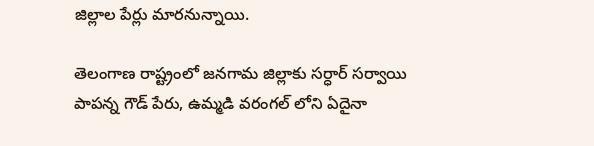జిల్లాల పేర్లు మారనున్నాయి.

తెలంగాణ రాష్ట్రంలో జనగామ జిల్లాకు సర్ధార్ సర్వాయి పాపన్న గౌడ్ పేరు, ఉమ్మడి వరంగల్ లోని ఏదైనా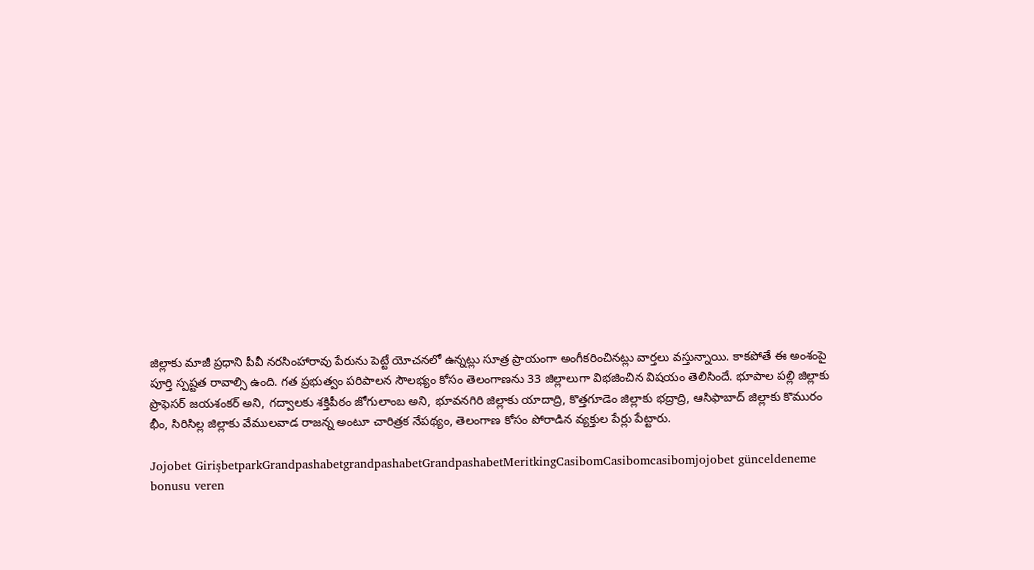జిల్లాకు మాజీ ప్రధాని పీవీ నరసింహారావు పేరును పెట్టే యోచనలో ఉన్నట్లు సూత్ర ప్రాయంగా అంగీకరించినట్లు వార్తలు వస్తున్నాయి. కాకపోతే ఈ అంశంపై పూర్తి స్పష్టత రావాల్సి ఉంది. గత ప్రభుత్వం పరిపాలన సౌలభ్యం కోసం తెలంగాణను 33 జిల్లాలుగా విభజించిన విషయం తెలిసిందే. భూపాల పల్లి జిల్లాకు ప్రొఫెసర్ జయశంకర్ అని, గద్వాలకు శక్తిపీఠం జోగులాంబ అని, భూవనగిరి జిల్లాకు యాదాద్రి, కొత్తగూడెం జిల్లాకు భద్రాద్రి, ఆసిఫాబాద్ జిల్లాకు కొమురం భీం, సిరిసిల్ల జిల్లాకు వేములవాడ రాజన్న అంటూ చారిత్రక నేపథ్యం, తెలంగాణ కోసం పోరాడిన వ్యక్తుల పేర్లు పేట్టారు.

Jojobet GirişbetparkGrandpashabetgrandpashabetGrandpashabetMeritkingCasibomCasibomcasibomjojobet günceldeneme bonusu veren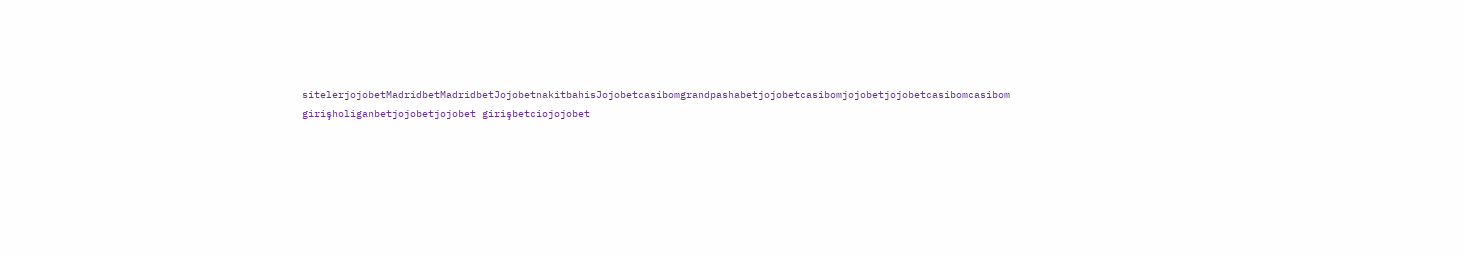sitelerjojobetMadridbetMadridbetJojobetnakitbahisJojobetcasibomgrandpashabetjojobetcasibomjojobetjojobetcasibomcasibom girişholiganbetjojobetjojobet girişbetciojojobet